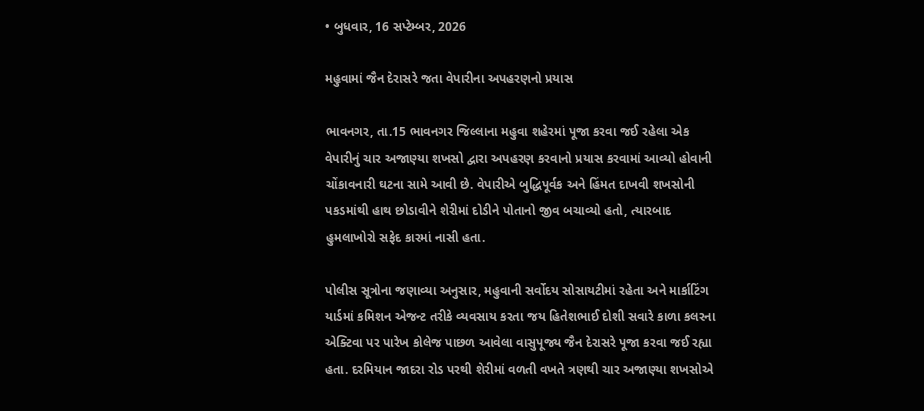• બુધવાર, 16 સપ્ટેમ્બર, 2026

મહુવામાં જૈન દેરાસરે જતા વેપારીના અપહરણનો પ્રયાસ

ભાવનગર, તા.15 ભાવનગર જિલ્લાના મહુવા શહેરમાં પૂજા કરવા જઈ રહેલા એક વેપારીનું ચાર અજાણ્યા શખસો દ્વારા અપહરણ કરવાનો પ્રયાસ કરવામાં આવ્યો હોવાની ચોંકાવનારી ઘટના સામે આવી છે. વેપારીએ બુદ્ધિપૂર્વક અને હિંમત દાખવી શખસોની પકડમાંથી હાથ છોડાવીને શેરીમાં દોડીને પોતાનો જીવ બચાવ્યો હતો, ત્યારબાદ હુમલાખોરો સફેદ કારમાં નાસી હતા.

પોલીસ સૂત્રોના જણાવ્યા અનુસાર, મહુવાની સર્વોદય સોસાયટીમાં રહેતા અને માર્કાટિંગ યાર્ડમાં કમિશન એજન્ટ તરીકે વ્યવસાય કરતા જય હિતેશભાઈ દોશી સવારે કાળા કલરના એક્ટિવા પર પારેખ કોલેજ પાછળ આવેલા વાસુપૂજ્ય જૈન દેરાસરે પૂજા કરવા જઈ રહ્યા હતા. દરમિયાન જાદરા રોડ પરથી શેરીમાં વળતી વખતે ત્રણથી ચાર અજાણ્યા શખસોએ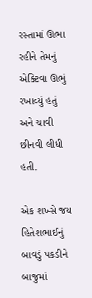રસ્તામાં ઊભા રહીને તેમનું એક્ટિવા ઊભું રખાવ્યું હતું અને ચાવી છીનવી લીધી હતી.

એક શખ્સે જય હિતેશભાઈનું બાવડું પકડીને બાજુમાં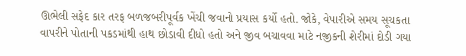ઊભેલી સફેદ કાર તરફ બળજબરીપૂર્વક ખેંચી જવાનો પ્રયાસ કર્યો હતો. જોકે, વેપારીએ સમય સૂચકતા વાપરીને પોતાની પકડમાંથી હાથ છોડાવી દીધો હતો અને જીવ બચાવવા માટે નજીકની શેરીમાં દોડી ગયા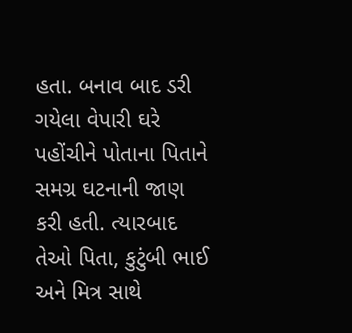હતા. બનાવ બાદ ડરી ગયેલા વેપારી ઘરે પહોંચીને પોતાના પિતાને સમગ્ર ઘટનાની જાણ કરી હતી. ત્યારબાદ તેઓ પિતા, કુટુંબી ભાઈ અને મિત્ર સાથે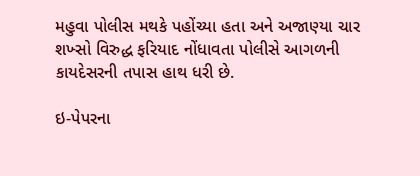મહુવા પોલીસ મથકે પહોંચ્યા હતા અને અજાણ્યા ચાર શખ્સો વિરુદ્ધ ફરિયાદ નોંધાવતા પોલીસે આગળની કાયદેસરની તપાસ હાથ ધરી છે.

ઇ-પેપરના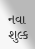નવા શુલ્ક